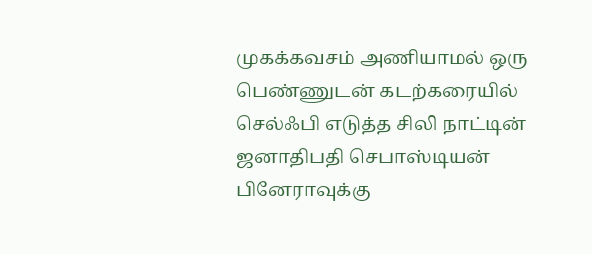முகக்கவசம் அணியாமல் ஒரு பெண்ணுடன் கடற்கரையில் செல்ஃபி எடுத்த சிலி நாட்டின் ஜனாதிபதி செபாஸ்டியன் பினேராவுக்கு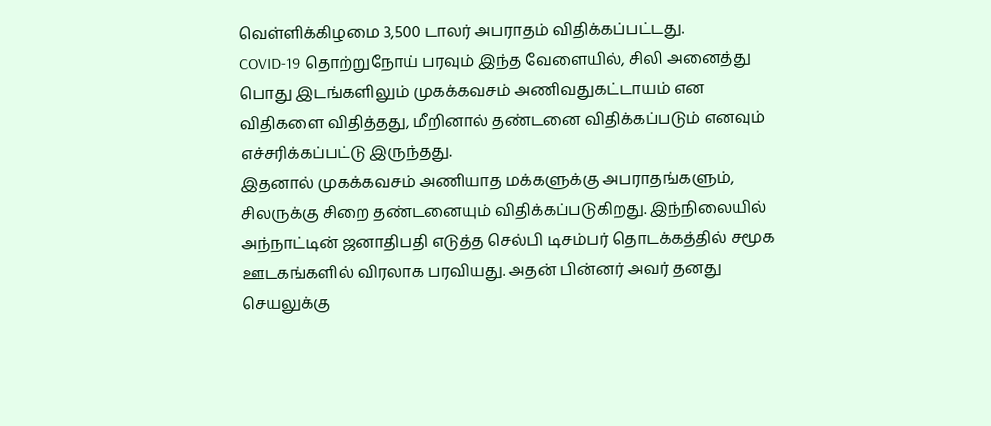வெள்ளிக்கிழமை 3,500 டாலர் அபராதம் விதிக்கப்பட்டது.
COVID-19 தொற்றுநோய் பரவும் இந்த வேளையில், சிலி அனைத்து பொது இடங்களிலும் முகக்கவசம் அணிவதுகட்டாயம் என விதிகளை விதித்தது, மீறினால் தண்டனை விதிக்கப்படும் எனவும் எச்சரிக்கப்பட்டு இருந்தது.
இதனால் முகக்கவசம் அணியாத மக்களுக்கு அபராதங்களும், சிலருக்கு சிறை தண்டனையும் விதிக்கப்படுகிறது. இந்நிலையில் அந்நாட்டின் ஜனாதிபதி எடுத்த செல்பி டிசம்பர் தொடக்கத்தில் சமூக ஊடகங்களில் விரலாக பரவியது. அதன் பின்னர் அவர் தனது செயலுக்கு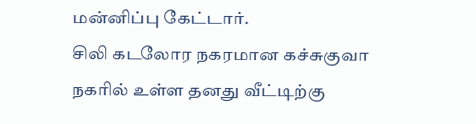மன்னிப்பு கேட்டார்.
சிலி கடலோர நகரமான கச்சுகுவா நகரில் உள்ள தனது வீட்டிற்கு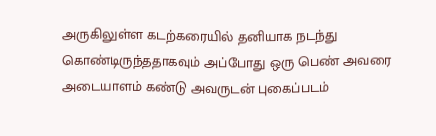அருகிலுள்ள கடற்கரையில் தனியாக நடந்து கொண்டிருந்ததாகவும் அப்போது ஒரு பெண் அவரை அடையாளம் கண்டு அவருடன் புகைப்படம்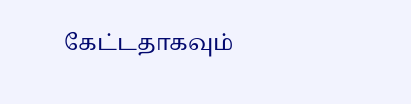கேட்டதாகவும்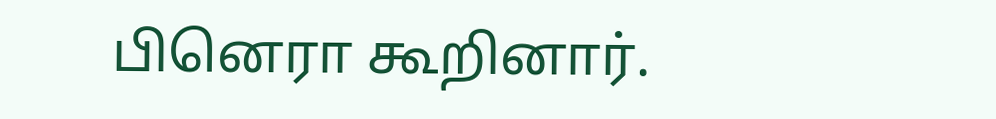பினெரா கூறினார்.